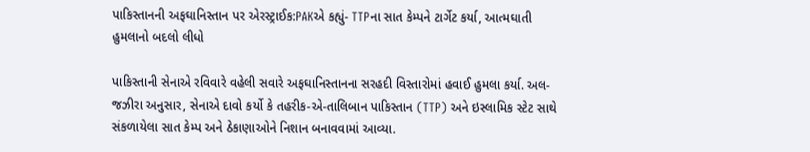પાકિસ્તાનની અફઘાનિસ્તાન પર એરસ્ટ્રાઈક:PAKએ કહ્યું- TTPના સાત કેમ્પને ટાર્ગેટ કર્યા, આત્મઘાતી હુમલાનો બદલો લીધો

પાકિસ્તાની સેનાએ રવિવારે વહેલી સવારે અફઘાનિસ્તાનના સરહદી વિસ્તારોમાં હવાઈ હુમલા કર્યા. અલ-જઝીરા અનુસાર, સેનાએ દાવો કર્યો કે તહરીક-એ-તાલિબાન પાકિસ્તાન (TTP) અને ઇસ્લામિક સ્ટેટ સાથે સંકળાયેલા સાત કેમ્પ અને ઠેકાણાઓને નિશાન બનાવવામાં આવ્યા.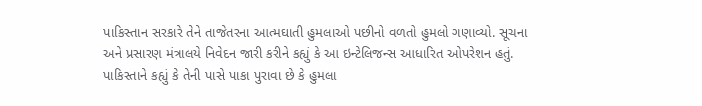પાકિસ્તાન સરકારે તેને તાજેતરના આત્મઘાતી હુમલાઓ પછીનો વળતો હુમલો ગણાવ્યો. સૂચના અને પ્રસારણ મંત્રાલયે નિવેદન જારી કરીને કહ્યું કે આ ઇન્ટેલિજન્સ આધારિત ઓપરેશન હતું. પાકિસ્તાને કહ્યું કે તેની પાસે પાકા પુરાવા છે કે હુમલા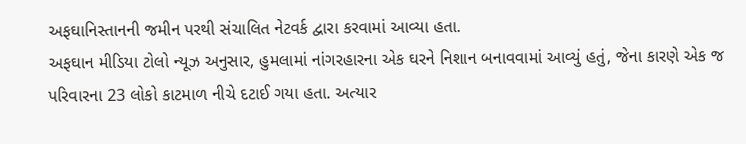અફઘાનિસ્તાનની જમીન પરથી સંચાલિત નેટવર્ક દ્વારા કરવામાં આવ્યા હતા.
અફઘાન મીડિયા ટોલો ન્યૂઝ અનુસાર, હુમલામાં નાંગરહારના એક ઘરને નિશાન બનાવવામાં આવ્યું હતું, જેના કારણે એક જ પરિવારના 23 લોકો કાટમાળ નીચે દટાઈ ગયા હતા. અત્યાર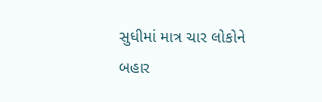સુધીમાં માત્ર ચાર લોકોને બહાર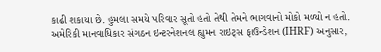કાઢી શકાયા છે. હુમલા સમયે પરિવાર સૂતો હતો તેથી તેમને ભાગવાનો મોકો મળ્યો ન હતો.
અમેરિકી માનવાધિકાર સંગઠન ઇન્ટરનેશનલ હ્યુમન રાઇટ્સ ફાઉન્ડેશન (IHRF) અનુસાર,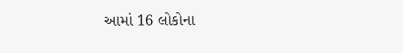આમાં 16 લોકોના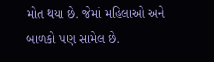મોત થયા છે. જેમાં મહિલાઓ અને બાળકો પણ સામેલ છે.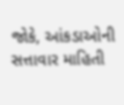જોકે, આંકડાઓની સત્તાવાર માહિતી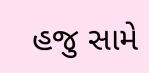હજુ સામે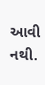આવી નથી.